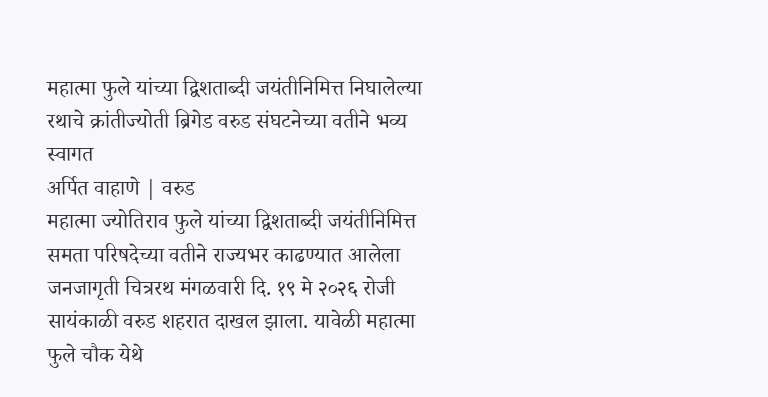महात्मा फुले यांच्या द्विशताब्दी जयंतीनिमित्त निघालेल्या रथाचे क्रांतीज्योती ब्रिगेड वरुड संघटनेच्या वतीने भव्य स्वागत
अर्पित वाहाणे | वरुड
महात्मा ज्योतिराव फुले यांच्या द्विशताब्दी जयंतीनिमित्त समता परिषदेच्या वतीने राज्यभर काढण्यात आलेला जनजागृती चित्ररथ मंगळवारी दि. १९ मे २०२६ रोजी सायंकाळी वरुड शहरात दाखल झाला. यावेळी महात्मा फुले चौक येथे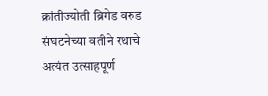क्रांतीज्योती ब्रिगेड वरुड संघटनेच्या वतीने रथाचे अत्यंत उत्साहपूर्ण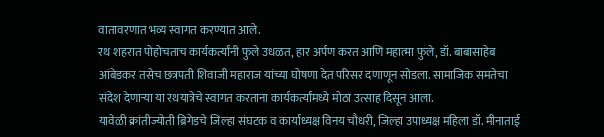वातावरणात भव्य स्वागत करण्यात आले.
रथ शहरात पोहोचताच कार्यकर्त्यांनी फुले उधळत, हार अर्पण करत आणि महात्मा फुले, डॉ. बाबासाहेब आंबेडकर तसेच छत्रपती शिवाजी महाराज यांच्या घोषणा देत परिसर दणाणून सोडला. सामाजिक समतेचा संदेश देणाऱ्या या रथयात्रेचे स्वागत करताना कार्यकर्त्यांमध्ये मोठा उत्साह दिसून आला.
यावेळी क्रांतीज्योती ब्रिगेडचे जिल्हा संघटक व कार्याध्यक्ष विनय चौधरी, जिल्हा उपाध्यक्ष महिला डॉ. मीनाताई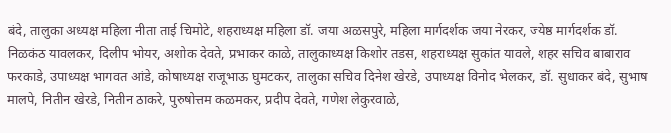बंदे, तालुका अध्यक्ष महिला नीता ताई चिमोटे, शहराध्यक्ष महिला डॉ. जया अळसपुरे, महिला मार्गदर्शक जया नेरकर, ज्येष्ठ मार्गदर्शक डॉ. निळकंठ यावलकर, दिलीप भोयर, अशोक देवते, प्रभाकर काळे, तालुकाध्यक्ष किशोर तडस, शहराध्यक्ष सुकांत यावले, शहर सचिव बाबाराव फरकाडे, उपाध्यक्ष भागवत आंडे, कोषाध्यक्ष राजूभाऊ घुमटकर, तालुका सचिव दिनेश खेरडे, उपाध्यक्ष विनोद भेलकर, डॉ. सुधाकर बंदे, सुभाष मालपे, नितीन खेरडे, नितीन ठाकरे, पुरुषोत्तम कळमकर, प्रदीप देवते, गणेश लेकुरवाळे,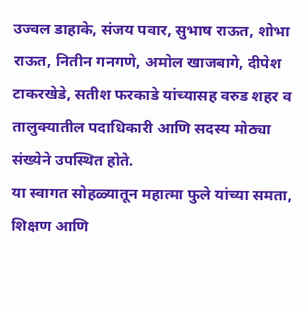उज्वल डाहाके, संजय पवार, सुभाष राऊत, शोभा राऊत, नितीन गनगणे, अमोल खाजबागे, दीपेश टाकरखेडे, सतीश फरकाडे यांच्यासह वरुड शहर व तालुक्यातील पदाधिकारी आणि सदस्य मोठ्या संख्येने उपस्थित होते.
या स्वागत सोहळ्यातून महात्मा फुले यांच्या समता, शिक्षण आणि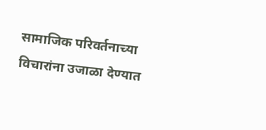सामाजिक परिवर्तनाच्या विचारांना उजाळा देण्यात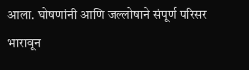आला. घोषणांनी आणि जल्लोषाने संपूर्ण परिसर भारावून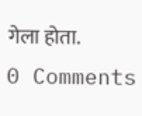गेला होता.
0 Comments